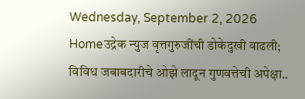Wednesday, September 2, 2026
Homeउद्रेक न्युज वृत्तगुरुजींची डोकेदुखी वाढली; विविध जबाबदारीचे ओझे लादून गुणवत्तेची अपेक्षा..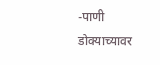-पाणी डोक्याच्यावर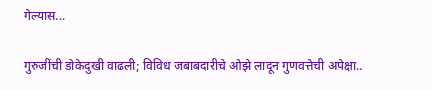गेल्यास...

गुरुजींची डोकेदुखी वाढली; विविध जबाबदारीचे ओझे लादून गुणवत्तेची अपेक्षा..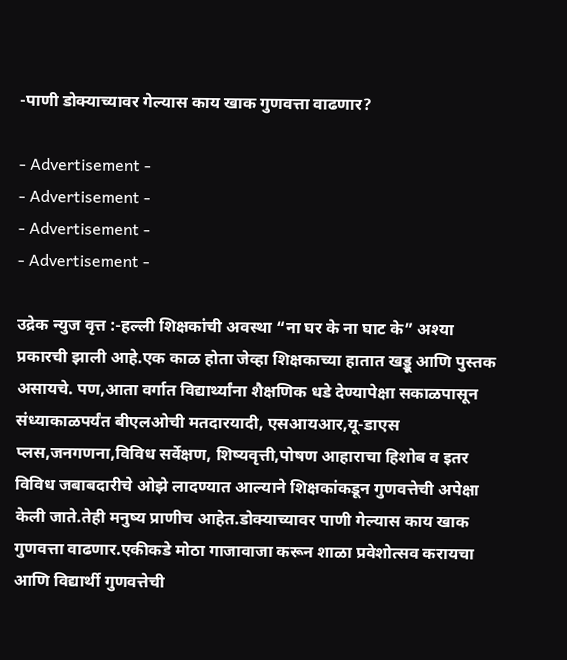-पाणी डोक्याच्यावर गेल्यास काय खाक गुणवत्ता वाढणार?

- Advertisement -
- Advertisement -
- Advertisement -
- Advertisement -

उद्रेक न्युज वृत्त :-हल्ली शिक्षकांची अवस्था “ना घर के ना घाट के” अश्या प्रकारची झाली आहे.एक काळ होता जेव्हा शिक्षकाच्या हातात खड्डू आणि पुस्तक असायचे. पण,आता वर्गात विद्यार्थ्यांना शैक्षणिक धडे देण्यापेक्षा सकाळपासून संध्याकाळपर्यंत बीएलओची मतदारयादी, एसआयआर,यू-डाएस प्लस,जनगणना,विविध सर्वेक्षण, शिष्यवृत्ती,पोषण आहाराचा हिशोब व इतर विविध जबाबदारीचे ओझे लादण्यात आल्याने शिक्षकांकडून गुणवत्तेची अपेक्षा केली जाते.तेही मनुष्य प्राणीच आहेत.डोक्याच्यावर पाणी गेल्यास काय खाक गुणवत्ता वाढणार.एकीकडे मोठा गाजावाजा करून शाळा प्रवेशोत्सव करायचा आणि विद्यार्थी गुणवत्तेची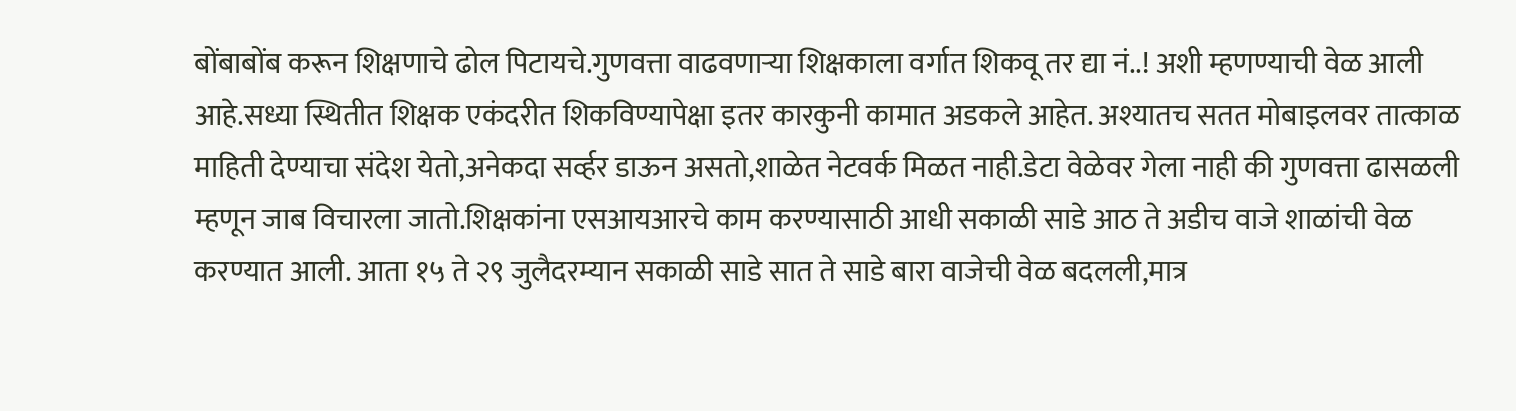बोंबाबोंब करून शिक्षणाचे ढोल पिटायचे.गुणवत्ता वाढवणाऱ्या शिक्षकाला वर्गात शिकवू तर द्या नं..! अशी म्हणण्याची वेळ आली आहे.सध्या स्थितीत शिक्षक एकंदरीत शिकविण्यापेक्षा इतर कारकुनी कामात अडकले आहेत. अश्यातच सतत मोबाइलवर तात्काळ माहिती देण्याचा संदेश येतो,अनेकदा सर्व्हर डाऊन असतो,शाळेत नेटवर्क मिळत नाही.डेटा वेळेवर गेला नाही की गुणवत्ता ढासळली म्हणून जाब विचारला जातो.शिक्षकांना एसआयआरचे काम करण्यासाठी आधी सकाळी साडे आठ ते अडीच वाजे शाळांची वेळ करण्यात आली. आता १५ ते २९ जुलैदरम्यान सकाळी साडे सात ते साडे बारा वाजेची वेळ बदलली,मात्र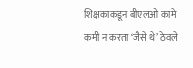शिक्षकाकडून बीएलओ कामे कमी न करता ‘जैसे थे’ ठेवले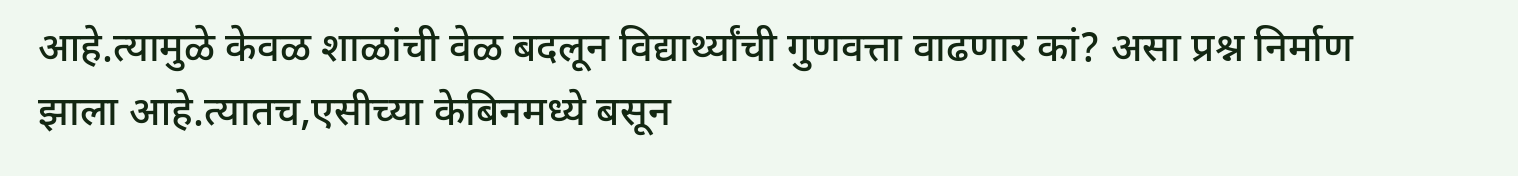आहे.त्यामुळे केवळ शाळांची वेळ बदलून विद्यार्थ्यांची गुणवत्ता वाढणार कां? असा प्रश्न निर्माण झाला आहे.त्यातच,एसीच्या केबिनमध्ये बसून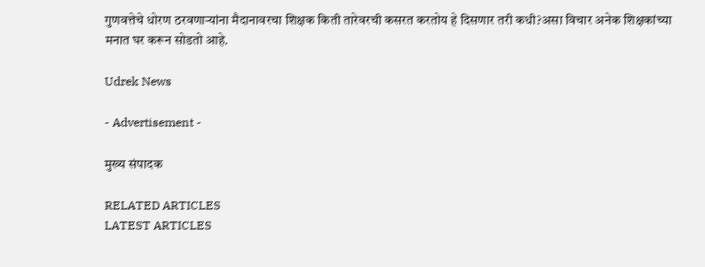गुणवत्तेचे धोरण ठरवणाऱ्यांना मैदानावरचा शिक्षक किती तारेवरची कसरत करतोय हे दिसणार तरी कधी?असा विचार अनेक शिक्षकांच्या मनात घर करून सोडतो आहे.

Udrek News

- Advertisement -

मुख्य संपादक

RELATED ARTICLES
LATEST ARTICLES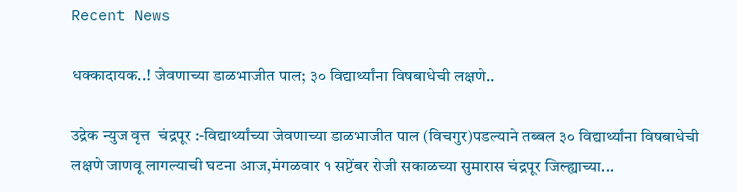Recent News

धक्कादायक..! जेवणाच्या डाळभाजीत पाल; ३० विद्यार्थ्यांना विषबाधेची लक्षणे..

उद्रेक न्युज वृत्त  चंद्रपूर :-विद्यार्थ्यांच्या जेवणाच्या डाळभाजीत पाल (विचगुर)पडल्याने तब्बल ३० विद्यार्थ्यांना विषबाधेची लक्षणे जाणवू लागल्याची घटना आज,मंगळवार १ सप्टेंबर रोजी सकाळच्या सुमारास चंद्रपूर जिल्ह्याच्या...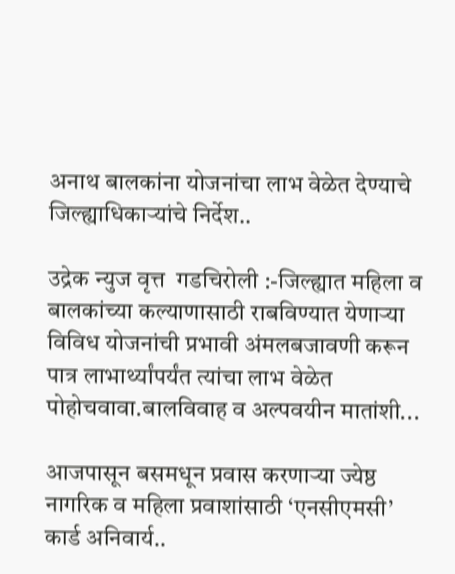अनाथ बालकांना योजनांचा लाभ वेळेत देण्याचे जिल्ह्याधिकाऱ्यांचे निर्देश..

उद्रेक न्युज वृत्त  गडचिरोली :-जिल्ह्यात महिला व बालकांच्या कल्याणासाठी राबविण्यात येणाऱ्या विविध योजनांची प्रभावी अंमलबजावणी करून पात्र लाभार्थ्यांपर्यंत त्यांचा लाभ वेळेत पोहोचवावा.बालविवाह व अल्पवयीन मातांशी...

आजपासून बसमधून प्रवास करणाऱ्या ज्येष्ठ नागरिक व महिला प्रवाशांसाठी ‘एनसीएमसी’ कार्ड अनिवार्य..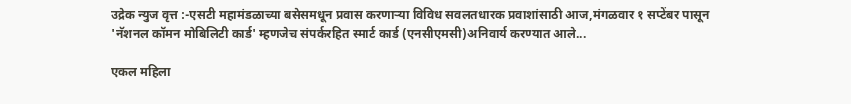उद्रेक न्युज वृत्त :-एसटी महामंडळाच्या बसेसमधून प्रवास करणाऱ्या विविध सवलतधारक प्रवाशांसाठी आज,मंगळवार १ सप्टेंबर पासून 'नॅशनल कॉमन मोबिलिटी कार्ड' म्हणजेच संपर्करहित स्मार्ट कार्ड (एनसीएमसी)अनिवार्य करण्यात आले...

एकल महिला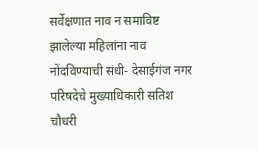सर्वेक्षणात नाव न समाविष्ट झालेल्या महिलांना नाव नोंदविण्याची संधी- देसाईगंज नगर परिषदेचे मुख्याधिकारी सतिश चौधरी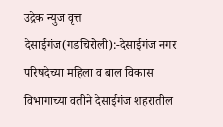उद्रेक न्युज वृत्त  देसाईगंज(गडचिरोली):-देसाईगंज नगर परिषदेच्या महिला व बाल विकास विभागाच्या वतीने देसाईगंज शहरातील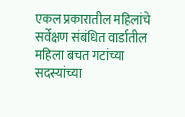एकल प्रकारातील महिलांचे सर्वेक्षण संबंधित वार्डातील महिला बचत गटांच्या सदस्यांच्या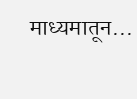माध्यमातून...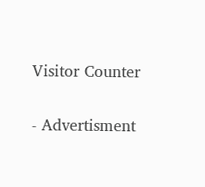Visitor Counter

- Advertisment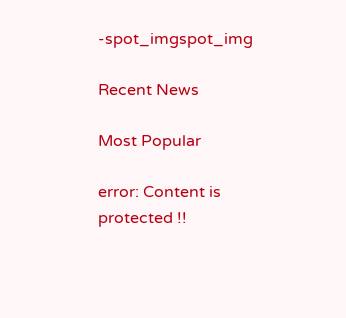-spot_imgspot_img

Recent News

Most Popular

error: Content is protected !!